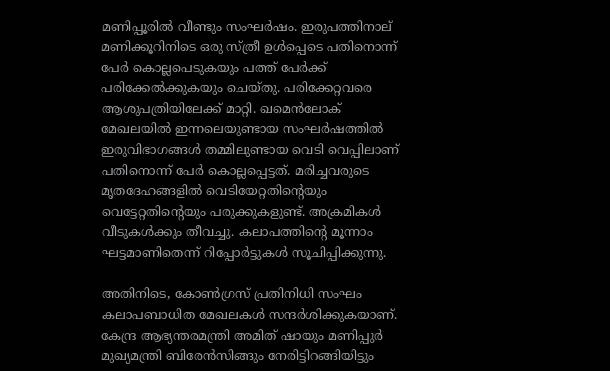മണിപ്പൂരിൽ വീണ്ടും സംഘർഷം. ഇരുപത്തിനാല് മണിക്കൂറിനിടെ ഒരു സ്ത്രീ ഉൾപ്പെടെ പതിനൊന്ന് പേർ കൊല്ലപെടുകയും പത്ത് പേർക്ക് പരിക്കേൽക്കുകയും ചെയ്തു. പരിക്കേറ്റവരെ ആശുപത്രിയിലേക്ക് മാറ്റി. ഖമെന്‍ലോക് മേഖലയില്‍ ഇന്നലെയുണ്ടായ സംഘർഷത്തിൽ ഇരുവിഭാഗങ്ങൾ തമ്മിലുണ്ടായ വെടി വെപ്പിലാണ് പതിനൊന്ന് പേർ കൊല്ലപ്പെട്ടത്. മരിച്ചവരുടെ മൃതദേഹങ്ങളിൽ വെടിയേറ്റതിന്റെയും വെട്ടേറ്റതിന്റെയും പരുക്കുകളുണ്ട്. അക്രമികള്‍ വീടുകള്‍ക്കും തീവച്ചു. കലാപത്തിന്റെ മൂന്നാം ഘട്ടമാണിതെന്ന് റിപ്പോർട്ടുകൾ സൂചിപ്പിക്കുന്നു.

അതിനിടെ, കോണ്‍ഗ്രസ് പ്രതിനിധി സംഘം കലാപബാധിത മേഖലകള്‍ സന്ദര്‍ശിക്കുകയാണ്. കേന്ദ്ര ആഭ്യന്തരമന്ത്രി അമിത് ഷായും മണിപ്പുർ മുഖ്യമന്ത്രി ബിരേൻസിങ്ങും നേരിട്ടിറങ്ങിയിട്ടും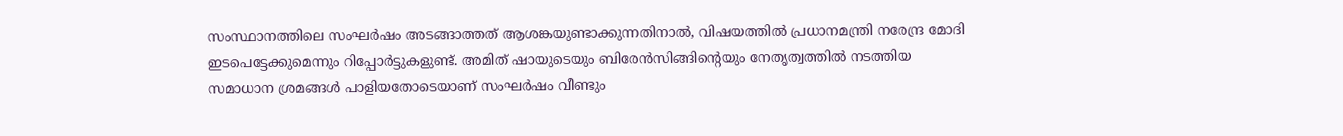സംസ്ഥാനത്തിലെ സംഘർഷം അടങ്ങാത്തത് ആശങ്കയുണ്ടാക്കുന്നതിനാൽ, വിഷയത്തിൽ പ്രധാനമന്ത്രി നരേന്ദ്ര മോദി ഇടപെട്ടേക്കുമെന്നും റിപ്പോര്‍ട്ടുകളുണ്ട്. അമിത് ഷായുടെയും ബിരേൻസിങ്ങിന്റെയും നേതൃത്വത്തില്‍ നടത്തിയ സമാധാന ശ്രമങ്ങള്‍ പാളിയതോടെയാണ് സംഘര്‍ഷം വീണ്ടും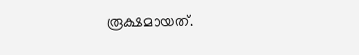രൂക്ഷമായത്.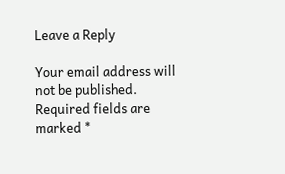Leave a Reply

Your email address will not be published. Required fields are marked *